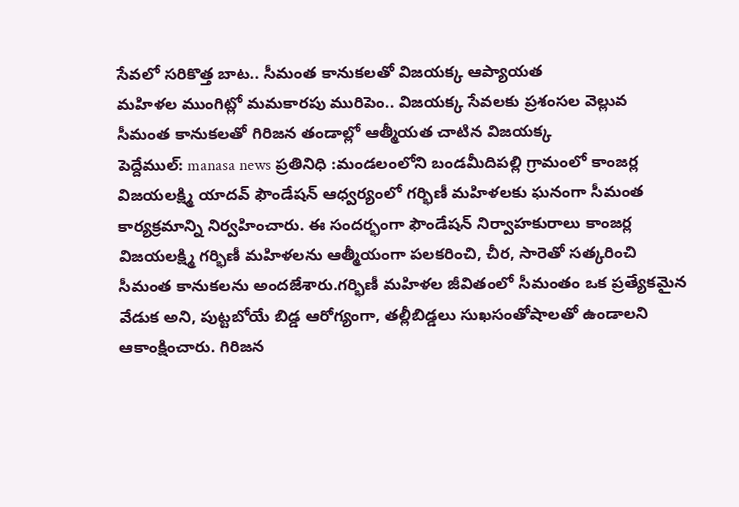సేవలో సరికొత్త బాట.. సీమంత కానుకలతో విజయక్క ఆప్యాయత
మహిళల ముంగిట్లో మమకారపు మురిపెం.. విజయక్క సేవలకు ప్రశంసల వెల్లువ
సీమంత కానుకలతో గిరిజన తండాల్లో ఆత్మీయత చాటిన విజయక్క
పెద్దేముల్: manasa news ప్రతినిధి :మండలంలోని బండమీదిపల్లి గ్రామంలో కాంజర్ల విజయలక్ష్మి యాదవ్ ఫౌండేషన్ ఆధ్వర్యంలో గర్భిణీ మహిళలకు ఘనంగా సీమంత కార్యక్రమాన్ని నిర్వహించారు. ఈ సందర్భంగా ఫౌండేషన్ నిర్వాహకురాలు కాంజర్ల విజయలక్ష్మి గర్భిణీ మహిళలను ఆత్మీయంగా పలకరించి, చీర, సారెతో సత్కరించి సీమంత కానుకలను అందజేశారు.గర్భిణీ మహిళల జీవితంలో సీమంతం ఒక ప్రత్యేకమైన వేడుక అని, పుట్టబోయే బిడ్డ ఆరోగ్యంగా, తల్లీబిడ్డలు సుఖసంతోషాలతో ఉండాలని ఆకాంక్షించారు. గిరిజన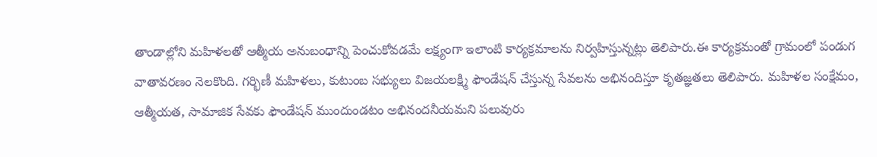తాండాల్లోని మహిళలతో ఆత్మీయ అనుబంధాన్ని పెంచుకోవడమే లక్ష్యంగా ఇలాంటి కార్యక్రమాలను నిర్వహిస్తున్నట్లు తెలిపారు.ఈ కార్యక్రమంతో గ్రామంలో పండుగ వాతావరణం నెలకొంది. గర్భిణీ మహిళలు, కుటుంబ సభ్యులు విజయలక్ష్మి ఫౌండేషన్ చేస్తున్న సేవలను అభినందిస్తూ కృతజ్ఞతలు తెలిపారు. మహిళల సంక్షేమం, ఆత్మీయత, సామాజిక సేవకు ఫౌండేషన్ ముందుండటం అభినందనీయమని పలువురు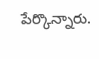పేర్కొన్నారు.